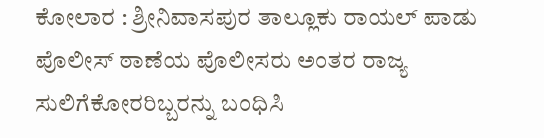ಕೋಲಾರ : ಶ್ರೀನಿವಾಸಪುರ ತಾಲ್ಲೂಕು ರಾಯಲ್ ಪಾಡು ಪೊಲೀಸ್ ಠಾಣೆಯ ಪೊಲೀಸರು ಅಂತರ ರಾಜ್ಯ ಸುಲಿಗೆಕೋರರಿಬ್ಬರನ್ನು ಬಂಧಿಸಿ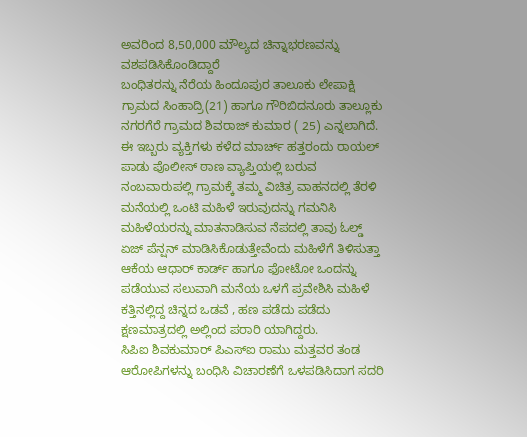ಅವರಿಂದ 8,50,000 ಮೌಲ್ಯದ ಚಿನ್ನಾಭರಣವನ್ನು ವಶಪಡಿಸಿಕೊಂಡಿದ್ದಾರೆ
ಬಂಧಿತರನ್ನು ನೆರೆಯ ಹಿಂದೂಪುರ ತಾಲೂಕು ಲೇಪಾಕ್ಷಿ ಗ್ರಾಮದ ಸಿಂಹಾದ್ರಿ(21) ಹಾಗೂ ಗೌರಿಬಿದನೂರು ತಾಲ್ಲೂಕು ನಗರಗೆರೆ ಗ್ರಾಮದ ಶಿವರಾಜ್ ಕುಮಾರ ( 25) ಎನ್ನಲಾಗಿದೆ.
ಈ ಇಬ್ಬರು ವ್ಯಕ್ತಿಗಳು ಕಳೆದ ಮಾರ್ಚ್ ಹತ್ತರಂದು ರಾಯಲ್ ಪಾಡು ಪೊಲೀಸ್ ಠಾಣ ವ್ಯಾಪ್ತಿಯಲ್ಲಿ ಬರುವ ನಂಬವಾರುಪಲ್ಲಿ ಗ್ರಾಮಕ್ಕೆ ತಮ್ಮ ವಿಚಿತ್ರ ವಾಹನದಲ್ಲಿ ತೆರಳಿ ಮನೆಯಲ್ಲಿ ಒಂಟಿ ಮಹಿಳೆ ಇರುವುದನ್ನು ಗಮನಿಸಿ ಮಹಿಳೆಯರನ್ನು ಮಾತನಾಡಿಸುವ ನೆಪದಲ್ಲಿ ತಾವು ಓಲ್ಡ್ ಏಜ್ ಪೆನ್ಷನ್ ಮಾಡಿಸಿಕೊಡುತ್ತೇವೆಂದು ಮಹಿಳೆಗೆ ತಿಳಿಸುತ್ತಾ ಆಕೆಯ ಆಧಾರ್ ಕಾರ್ಡ್ ಹಾಗೂ ಫೋಟೋ ಒಂದನ್ನು ಪಡೆಯುವ ಸಲುವಾಗಿ ಮನೆಯ ಒಳಗೆ ಪ್ರವೇಶಿಸಿ ಮಹಿಳೆ ಕತ್ತಿನಲ್ಲಿದ್ದ ಚಿನ್ನದ ಒಡವೆ , ಹಣ ಪಡೆದು ಪಡೆದು ಕ್ಷಣಮಾತ್ರದಲ್ಲಿ ಅಲ್ಲಿಂದ ಪರಾರಿ ಯಾಗಿದ್ದರು.
ಸಿಪಿಐ ಶಿವಕುಮಾರ್ ಪಿಎಸ್ಐ ರಾಮು ಮತ್ತವರ ತಂಡ ಆರೋಪಿಗಳನ್ನು ಬಂಧಿಸಿ ವಿಚಾರಣೆಗೆ ಒಳಪಡಿಸಿದಾಗ ಸದರಿ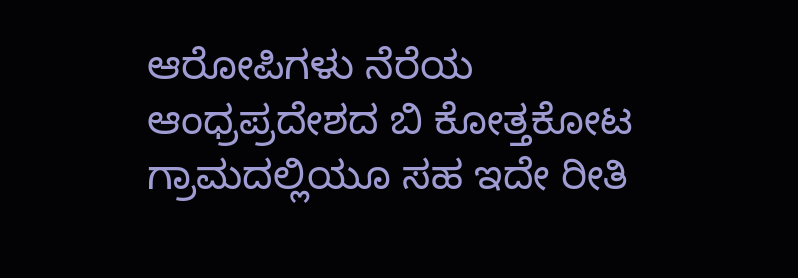ಆರೋಪಿಗಳು ನೆರೆಯ ಆಂಧ್ರಪ್ರದೇಶದ ಬಿ ಕೋತ್ತಕೋಟ ಗ್ರಾಮದಲ್ಲಿಯೂ ಸಹ ಇದೇ ರೀತಿ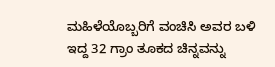ಮಹಿಳೆಯೊಬ್ಬರಿಗೆ ವಂಚಿಸಿ ಅವರ ಬಳಿ ಇದ್ದ 32 ಗ್ರಾಂ ತೂಕದ ಚಿನ್ನವನ್ನು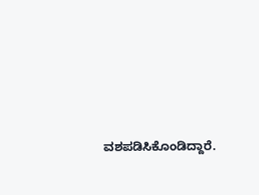ವಶಪಡಿಸಿಕೊಂಡಿದ್ದಾರೆ.